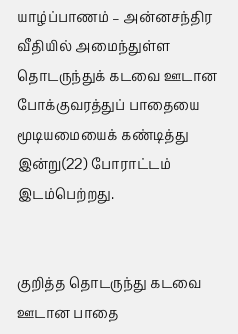யாழ்ப்பாணம் – அன்னசந்திர வீதியில் அமைந்துள்ள தொடருந்துக் கடவை ஊடான போக்குவரத்துப் பாதையை மூடியமையைக் கண்டித்து இன்று(22) போராட்டம் இடம்பெற்றது.


குறித்த தொடருந்து கடவை
ஊடான பாதை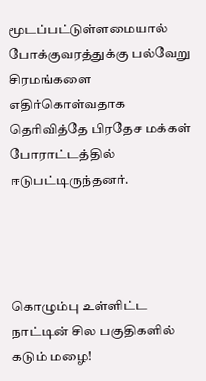மூடப்பட்டுள்ளமையால் போக்குவரத்துக்கு பல்வேறு சிரமங்களை எதிர்கொள்வதாக தெரிவித்தே பிரதேச மக்கள் போராட்டத்தில் ஈடுபட்டிருந்தனர்.




கொழும்பு உள்ளிட்ட நாட்டின் சில பகுதிகளில் கடும் மழை!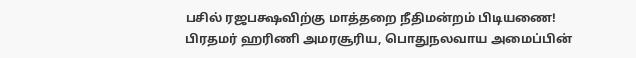பசில் ரஜபக்ஷவிற்கு மாத்தறை நீதிமன்றம் பிடியணை!
பிரதமர் ஹரிணி அமரசூரிய, பொதுநலவாய அமைப்பின்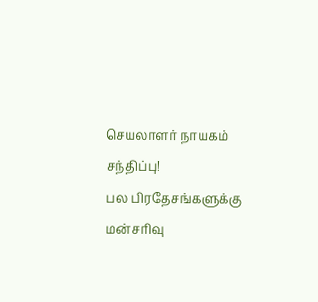செயலாளர் நாயகம் சந்திப்பு!
பல பிரதேசங்களுக்கு மன்சரிவு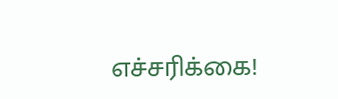எச்சரிக்கை!